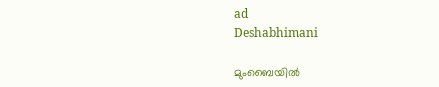ad
Deshabhimani

മുംബൈയില്‍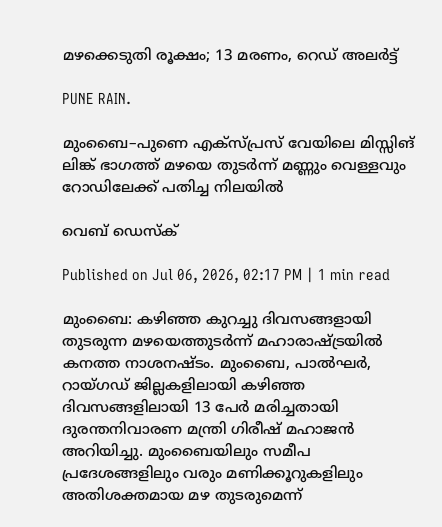മഴക്കെടുതി രൂക്ഷം; 13 മരണം, റെഡ് അലർട്ട്

PUNE RAIN.

മുംബൈ–പുണെ എക്സ്പ്രസ് വേയിലെ മിസ്സിങ് ലിങ്ക് ഭാഗത്ത് മഴയെ തുടർന്ന് മണ്ണും വെള്ളവും റോഡിലേക്ക് പതിച്ച നിലയിൽ

വെബ് ഡെസ്ക്

Published on Jul 06, 2026, 02:17 PM | 1 min read

മുംബൈ: കഴിഞ്ഞ കുറച്ചു ദിവസങ്ങളായി തുടരുന്ന മഴയെത്തുടർന്ന് മഹാരാഷ്ട്രയിൽ കനത്ത നാശനഷ്ടം. മുംബൈ, പാൽഘർ, റായ്ഗഡ് ജില്ലകളിലായി കഴിഞ്ഞ ദിവസങ്ങളിലായി 13 പേർ മരിച്ചതായി ദുരന്തനിവാരണ മന്ത്രി ഗിരീഷ് മഹാജൻ അറിയിച്ചു. മുംബൈയിലും സമീപ പ്രദേശങ്ങളിലും വരും മണിക്കൂറുകളിലും അതിശക്തമായ മഴ തുടരുമെന്ന്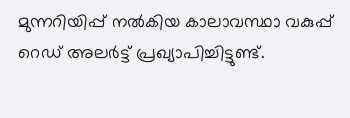മുന്നറിയിപ്പ് നൽകിയ കാലാവസ്ഥാ വകുപ്പ് റെഡ് അലർട്ട് പ്രഖ്യാപിച്ചിട്ടുണ്ട്.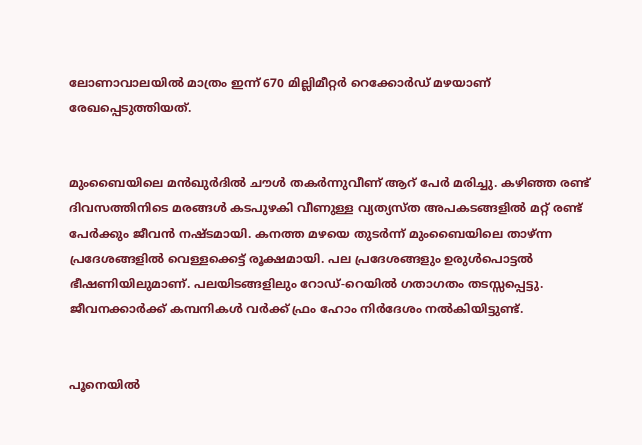ലോണാവാലയിൽ മാത്രം ഇന്ന് 670 മില്ലിമീറ്റർ റെക്കോർഡ് മഴയാണ് രേഖപ്പെടുത്തിയത്.


മുംബൈയിലെ മൻഖുർദിൽ ചൗൾ തകർന്നുവീണ് ആറ് പേർ മരിച്ചു. കഴിഞ്ഞ രണ്ട് ദിവസത്തിനിടെ മരങ്ങൾ കടപുഴകി വീണുള്ള വ്യത്യസ്ത അപകടങ്ങളിൽ മറ്റ് രണ്ട് പേർക്കും ജീവൻ നഷ്ടമായി. കനത്ത മഴയെ തുടർന്ന് മുംബൈയിലെ താഴ്ന്ന പ്രദേശങ്ങളിൽ വെള്ളക്കെട്ട് രൂക്ഷമായി. പല പ്രദേശങ്ങളും ഉരുൾപൊട്ടൽ ഭീഷണിയിലുമാണ്. പലയിടങ്ങളിലും റോഡ്-റെയിൽ ഗതാഗതം തടസ്സപ്പെട്ടു. ജീവനക്കാർക്ക് കമ്പനികൾ വർക്ക് ഫ്രം ഹോം നിർദേശം നൽകിയിട്ടുണ്ട്.


പൂനെയിൽ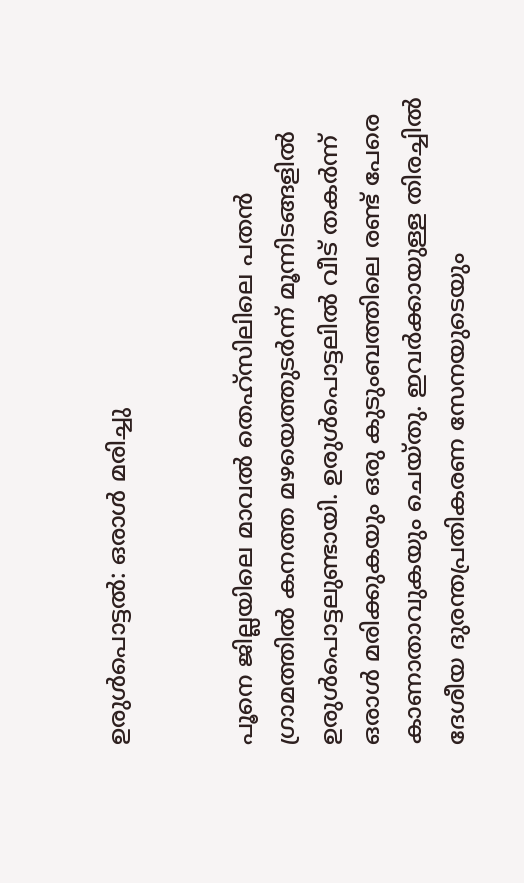ഉരുൾപൊട്ടൽ: ഒരാൾ മരിച്ചു


പൂനെ ജില്ലയിലെ മാവൽ തെഹ്സിലിലെ പതൻ ഗ്രാമത്തിൽ കനത്ത മഴയെത്തുടർന്ന് മൂന്നിടങ്ങളിൽ ഉരുൾപൊട്ടലുണ്ടായി. ഉരുൾപൊട്ടലിൽ വീട് തകർന്ന് ഒരാൾ മരിക്കുകയും ഒരു കുടുംബത്തിലെ രണ്ട് പേരെ കാണാതാവുകയും ചെയ്തു. ഇവർക്കായുള്ള തിരച്ചിൽ ദേശീയ ദുരന്തപ്രതികരണ സേനയുടെയും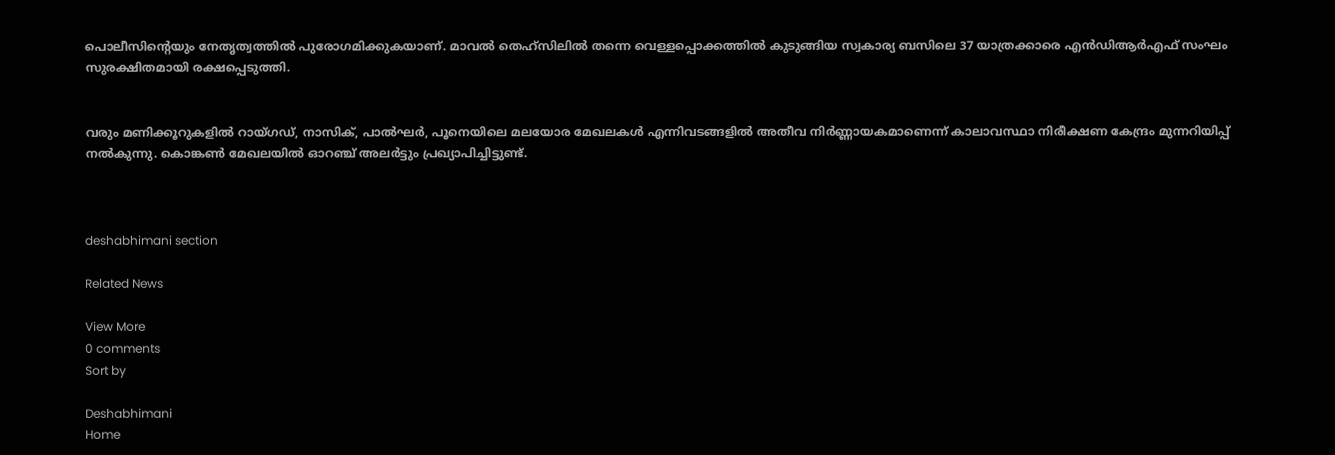പൊലീസിന്റെയും നേതൃത്വത്തിൽ പുരോഗമിക്കുകയാണ്. മാവൽ തെഹ്സിലിൽ തന്നെ വെള്ളപ്പൊക്കത്തിൽ കുടുങ്ങിയ സ്വകാര്യ ബസിലെ 37 യാത്രക്കാരെ എൻഡിആർഎഫ് സംഘം സുരക്ഷിതമായി രക്ഷപ്പെടുത്തി.


വരും മണിക്കൂറുകളിൽ റായ്ഗഡ്, നാസിക്, പാൽഘർ, പൂനെയിലെ മലയോര മേഖലകൾ എന്നിവടങ്ങളിൽ അതീവ നിർണ്ണായകമാണെന്ന് കാലാവസ്ഥാ നിരീക്ഷണ കേന്ദ്രം മുന്നറിയിപ്പ് നൽകുന്നു. കൊങ്കൺ മേഖലയിൽ ഓറഞ്ച് അലർട്ടും പ്രഖ്യാപിച്ചിട്ടുണ്ട്.



deshabhimani section

Related News

View More
0 comments
Sort by

Deshabhimani
Home